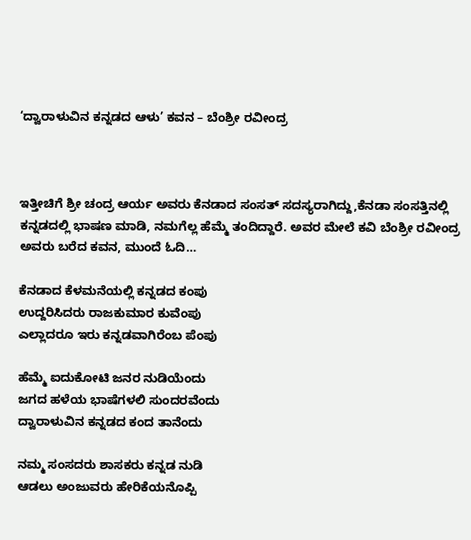‘ದ್ವಾರಾಳುವಿನ ಕನ್ನಡದ‌ ಆಳು’ ಕವನ – ಬೆಂಶ್ರೀ ರವೀಂದ್ರ



ಇತ್ತೀಚಿಗೆ ಶ್ರೀ ಚಂದ್ರ ಆರ್ಯ ಅವರು ಕೆನಡಾದ ಸಂಸತ್ ಸದಸ್ಯರಾಗಿದ್ದು,ಕೆನಡಾ ಸಂಸತ್ತಿನಲ್ಲಿ ಕನ್ನಡದಲ್ಲಿ ಭಾಷಣ ಮಾಡಿ, ನಮಗೆಲ್ಲ ಹೆಮ್ಮೆ ತಂದಿದ್ದಾರೆ. ಅವರ ಮೇಲೆ ಕವಿ ಬೆಂಶ್ರೀ ರವೀಂದ್ರ ಅವರು ಬರೆದ ಕವನ, ಮುಂದೆ ಓದಿ…

ಕೆನಡಾದ ಕೆಳಮನೆಯಲ್ಲಿ ಕನ್ನಡದ ಕಂಪು
ಉದ್ದರಿಸಿದರು ರಾಜಕುಮಾರ ಕುವೆಂಪು
ಎಲ್ಲಾದರೂ ಇರು ಕನ್ನಡವಾಗಿರೆಂಬ ಪೆಂಪು

ಹೆಮ್ಮೆ ಐದುಕೋಟಿ ಜನರ ನುಡಿಯೆಂದು
ಜಗದ ಹಳೆಯ ಭಾಷೆಗಳಲಿ ಸುಂದರವೆಂದು
ದ್ವಾರಾಳುವಿನ ಕನ್ನಡದ ಕಂದ ತಾನೆಂದು

ನಮ್ಮ ಸಂಸದರು ಶಾಸಕರು ಕನ್ನಡ ನುಡಿ
ಆಡಲು ಅಂಜುವರು ಹೇರಿಕೆಯನೊಪ್ಪಿ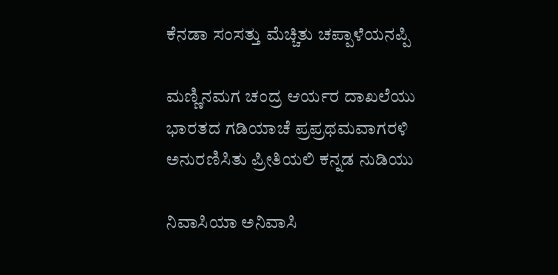ಕೆನಡಾ ಸಂಸತ್ತು ಮೆಚ್ಚಿತು ಚಪ್ಪಾಳೆಯನಪ್ಪಿ

ಮಣ್ಣಿನಮಗ ಚಂದ್ರ ಆರ್ಯರ ದಾಖಲೆಯು
ಭಾರತದ ಗಡಿಯಾಚೆ ಪ್ರಪ್ರಥಮವಾಗರಳಿ
ಅನುರಣಿಸಿತು ಪ್ರೀತಿಯಲಿ ಕನ್ನಡ ನುಡಿಯು

ನಿವಾಸಿಯಾ ಅನಿವಾಸಿ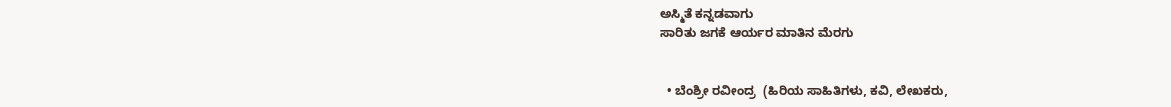ಅಸ್ಮಿತೆ ಕನ್ನಡವಾಗು
ಸಾರಿತು ಜಗಕೆ ಆರ್ಯರ ಮಾತಿನ ಮೆರಗು


  • ಬೆಂಶ್ರೀ ರವೀಂದ್ರ  (ಹಿರಿಯ ಸಾಹಿತಿಗಳು, ಕವಿ, ಲೇಖಕರು,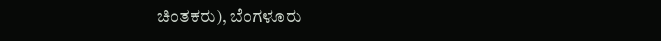ಚಿಂತಕರು), ಬೆಂಗಳೂರು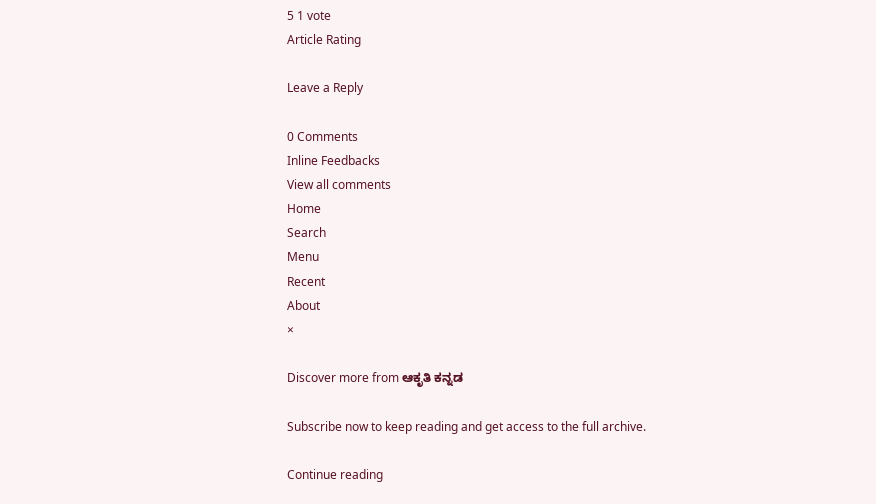5 1 vote
Article Rating

Leave a Reply

0 Comments
Inline Feedbacks
View all comments
Home
Search
Menu
Recent
About
×

Discover more from ಆಕೃತಿ ಕನ್ನಡ

Subscribe now to keep reading and get access to the full archive.

Continue reading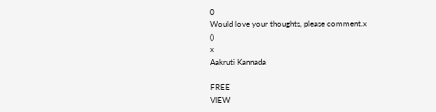0
Would love your thoughts, please comment.x
()
x
Aakruti Kannada

FREE
VIEW